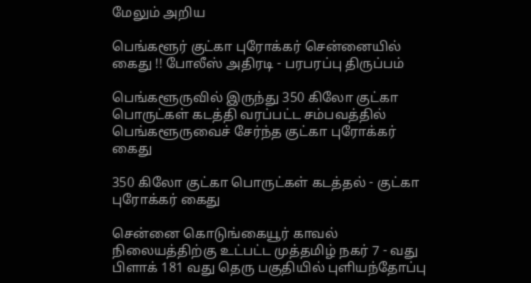மேலும் அறிய

பெங்களூர் குட்கா புரோக்கர் சென்னையில் கைது !! போலீஸ் அதிரடி - பரபரப்பு திருப்பம்

பெங்களூருவில் இருந்து 350 கிலோ குட்கா பொருட்கள் கடத்தி வரப்பட்ட சம்பவத்தில் பெங்களூருவைச் சேர்ந்த குட்கா புரோக்கர் கைது

350 கிலோ குட்கா பொருட்கள் கடத்தல் - குட்கா புரோக்கர் கைது

சென்னை கொடுங்கையூர் காவல் நிலையத்திற்கு உட்பட்ட முத்தமிழ் நகர் 7 - வது பிளாக் 181 வது தெரு பகுதியில் புளியந்தோப்பு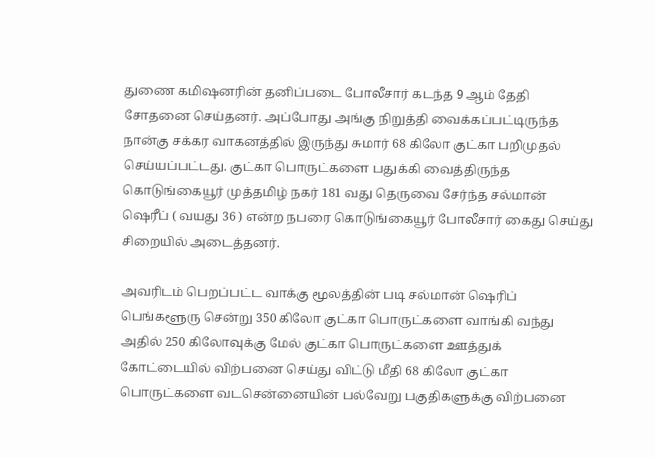துணை கமிஷனரின் தனிப்படை போலீசார் கடந்த 9 ஆம் தேதி சோதனை செய்தனர். அப்போது அங்கு நிறுத்தி வைக்கப்பட்டிருந்த நான்கு சக்கர வாகனத்தில் இருந்து சுமார் 68 கிலோ குட்கா பறிமுதல் செய்யப்பட்டது. குட்கா பொருட்களை பதுக்கி வைத்திருந்த கொடுங்கையூர் முத்தமிழ் நகர் 181 வது தெருவை சேர்ந்த சல்மான் ஷெரீப் ( வயது 36 ) என்ற நபரை கொடுங்கையூர் போலீசார் கைது செய்து சிறையில் அடைத்தனர்.

அவரிடம் பெறப்பட்ட வாக்கு மூலத்தின் படி சல்மான் ஷெரிப் பெங்களூரு சென்று 350 கிலோ குட்கா பொருட்களை வாங்கி வந்து அதில் 250 கிலோவுக்கு மேல் குட்கா பொருட்களை ஊத்துக் கோட்டையில் விற்பனை செய்து விட்டு மீதி 68 கிலோ குட்கா பொருட்களை வடசென்னையின் பல்வேறு பகுதிகளுக்கு விற்பனை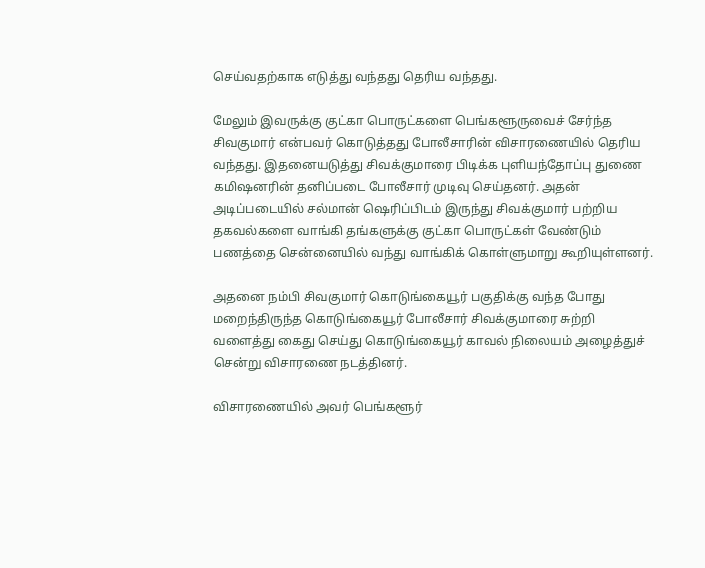செய்வதற்காக எடுத்து வந்தது தெரிய வந்தது.

மேலும் இவருக்கு குட்கா பொருட்களை பெங்களூருவைச் சேர்ந்த சிவகுமார் என்பவர் கொடுத்தது போலீசாரின் விசாரணையில் தெரிய வந்தது. இதனையடுத்து சிவக்குமாரை பிடிக்க புளியந்தோப்பு துணை கமிஷனரின் தனிப்படை போலீசார் முடிவு செய்தனர். அதன் அடிப்படையில் சல்மான் ஷெரிப்பிடம் இருந்து சிவக்குமார் பற்றிய தகவல்களை வாங்கி தங்களுக்கு குட்கா பொருட்கள் வேண்டும் பணத்தை சென்னையில் வந்து வாங்கிக் கொள்ளுமாறு கூறியுள்ளனர்.

அதனை நம்பி சிவகுமார் கொடுங்கையூர் பகுதிக்கு வந்த போது மறைந்திருந்த கொடுங்கையூர் போலீசார் சிவக்குமாரை சுற்றி வளைத்து கைது செய்து கொடுங்கையூர் காவல் நிலையம் அழைத்துச் சென்று விசாரணை நடத்தினர்.

விசாரணையில் அவர் பெங்களூர்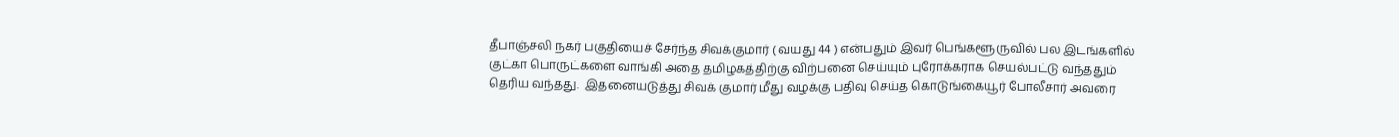தீபாஞ்சலி நகர் பகுதியைச் சேர்ந்த சிவக்குமார் ( வயது 44 ) என்பதும் இவர் பெங்களூருவில் பல இடங்களில் குட்கா பொருட்களை வாங்கி அதை தமிழகத்திற்கு விற்பனை செய்யும் புரோக்கராக செயல்பட்டு வந்ததும் தெரிய வந்தது.  இதனையடுத்து சிவக் குமார் மீது வழக்கு பதிவு செய்த கொடுங்கையூர் போலீசார் அவரை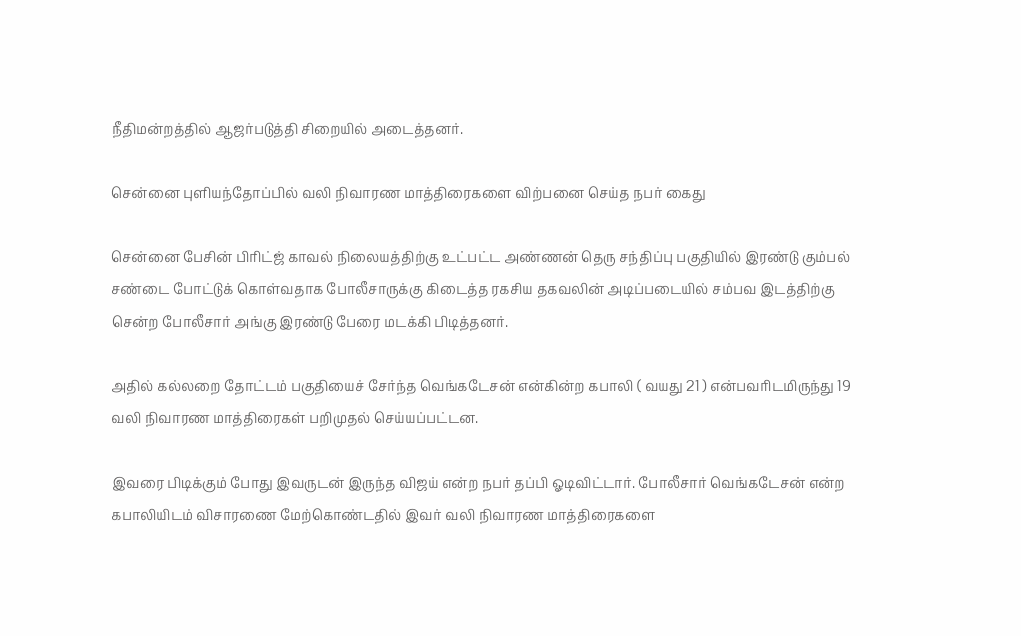நீதிமன்றத்தில் ஆஜர்படுத்தி சிறையில் அடைத்தனர்.

சென்னை புளியந்தோப்பில் வலி நிவாரண மாத்திரைகளை விற்பனை செய்த நபர் கைது

சென்னை பேசின் பிரிட்ஜ் காவல் நிலையத்திற்கு உட்பட்ட அண்ணன் தெரு சந்திப்பு பகுதியில் இரண்டு கும்பல் சண்டை போட்டுக் கொள்வதாக போலீசாருக்கு கிடைத்த ரகசிய தகவலின் அடிப்படையில் சம்பவ இடத்திற்கு சென்ற போலீசார் அங்கு இரண்டு பேரை மடக்கி பிடித்தனர்.

அதில் கல்லறை தோட்டம் பகுதியைச் சேர்ந்த வெங்கடேசன் என்கின்ற கபாலி ( வயது 21 ) என்பவரிடமிருந்து 19 வலி நிவாரண மாத்திரைகள் பறிமுதல் செய்யப்பட்டன.

இவரை பிடிக்கும் போது இவருடன் இருந்த விஜய் என்ற நபர் தப்பி ஓடிவிட்டார். போலீசார் வெங்கடேசன் என்ற கபாலியிடம் விசாரணை மேற்கொண்டதில் இவர் வலி நிவாரண மாத்திரைகளை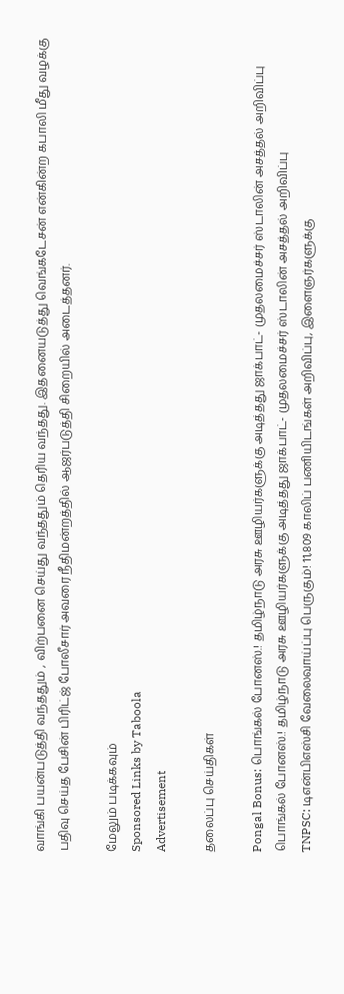வாங்கி பயன்படுத்தி வந்ததும் , விற்பனை செய்து வந்ததும் தெரிய வந்தது. இதனையடுத்து வெங்கடேசன் என்கின்ற கபாலி மீது வழக்கு பதிவு செய்த பேசின் பிரிட்ஜ் போலீசார் அவரை நீதிமன்றத்தில் ஆஜர்படுத்தி சிறையில் அடைத்தனர்.

மேலும் படிக்கவும்
Sponsored Links by Taboola
Advertisement

தலைப்பு செய்திகள்

Pongal Bonus: பொங்கல் போனஸ்.! தமிழ்நாடு அரசு ஊழியர்களுக்கு அடித்தது ஜாக்பாட்- முதலமைச்சர் ஸ்டாலின் அசத்தல் அறிவிப்பு
பொங்கல் போனஸ்.! தமிழ்நாடு அரசு ஊழியர்களுக்கு அடித்தது ஜாக்பாட்- முதலமைச்சர் ஸ்டாலின் அசத்தல் அறிவிப்பு
TNPSC: டிஎன்பிஎஸ்சி வேலைவாய்ப்பு பெருகும்! 11,809 காலிப் பணியிடங்கள் அறிவிப்பு, இளைஞர்களுக்கு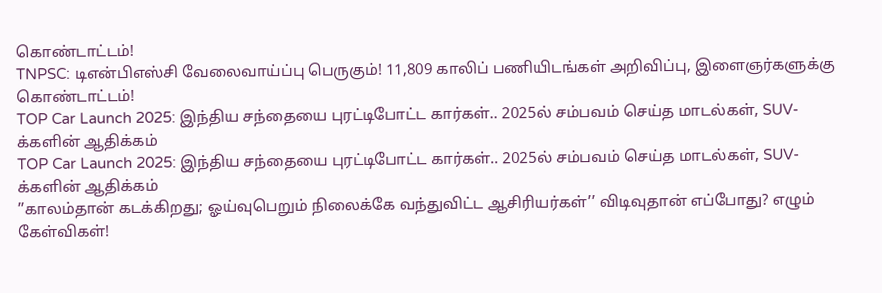கொண்டாட்டம்!
TNPSC: டிஎன்பிஎஸ்சி வேலைவாய்ப்பு பெருகும்! 11,809 காலிப் பணியிடங்கள் அறிவிப்பு, இளைஞர்களுக்கு கொண்டாட்டம்!
TOP Car Launch 2025: இந்திய சந்தையை புரட்டிபோட்ட கார்கள்.. 2025ல் சம்பவம் செய்த மாடல்கள், SUV-க்களின் ஆதிக்கம்
TOP Car Launch 2025: இந்திய சந்தையை புரட்டிபோட்ட கார்கள்.. 2025ல் சம்பவம் செய்த மாடல்கள், SUV-க்களின் ஆதிக்கம்
’’காலம்தான் கடக்கிறது; ஓய்வுபெறும் நிலைக்கே வந்துவிட்ட ஆசிரியர்கள்’’ விடிவுதான் எப்போது? எழும் கேள்விகள்!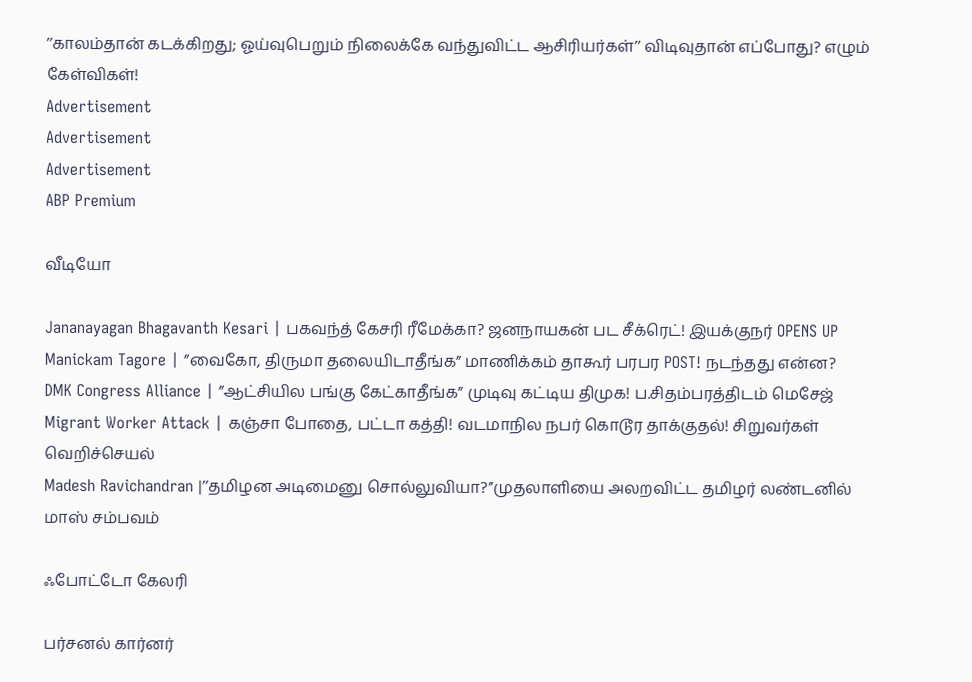’’காலம்தான் கடக்கிறது; ஓய்வுபெறும் நிலைக்கே வந்துவிட்ட ஆசிரியர்கள்’’ விடிவுதான் எப்போது? எழும் கேள்விகள்!
Advertisement
Advertisement
Advertisement
ABP Premium

வீடியோ

Jananayagan Bhagavanth Kesari | பகவந்த் கேசரி ரீமேக்கா? ஜனநாயகன் பட சீக்ரெட்! இயக்குநர் OPENS UP
Manickam Tagore | ”வைகோ, திருமா தலையிடாதீங்க” மாணிக்கம் தாகூர் பரபர POST! நடந்தது என்ன?
DMK Congress Alliance | ”ஆட்சியில பங்கு கேட்காதீங்க” முடிவு கட்டிய திமுக! ப.சிதம்பரத்திடம் மெசேஜ்
Migrant Worker Attack | கஞ்சா போதை, பட்டா கத்தி! வடமாநில நபர் கொடூர தாக்குதல்! சிறுவர்கள் வெறிச்செயல்
Madesh Ravichandran |’’தமிழன அடிமைனு சொல்லுவியா?’’முதலாளியை அலறவிட்ட தமிழர் லண்டனில் மாஸ் சம்பவம்

ஃபோட்டோ கேலரி

பர்சனல் கார்னர்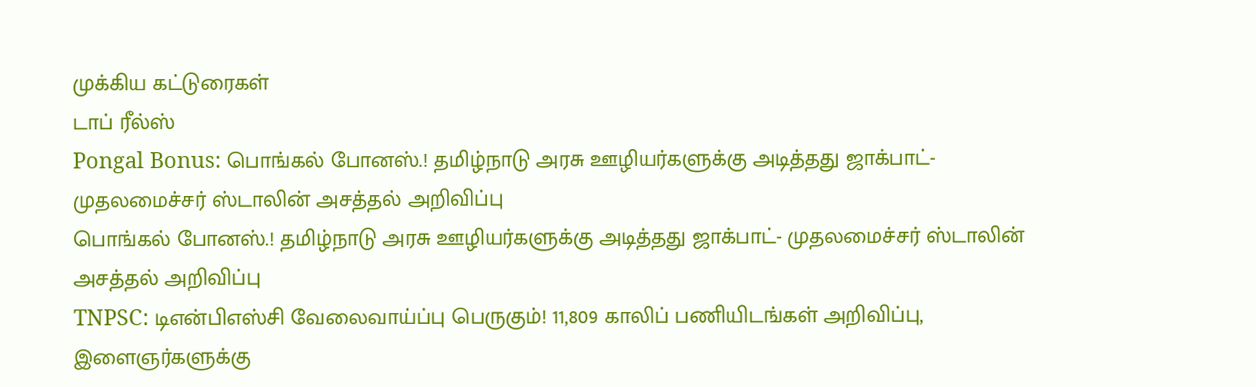முக்கிய கட்டுரைகள்
டாப் ரீல்ஸ்
Pongal Bonus: பொங்கல் போனஸ்.! தமிழ்நாடு அரசு ஊழியர்களுக்கு அடித்தது ஜாக்பாட்- முதலமைச்சர் ஸ்டாலின் அசத்தல் அறிவிப்பு
பொங்கல் போனஸ்.! தமிழ்நாடு அரசு ஊழியர்களுக்கு அடித்தது ஜாக்பாட்- முதலமைச்சர் ஸ்டாலின் அசத்தல் அறிவிப்பு
TNPSC: டிஎன்பிஎஸ்சி வேலைவாய்ப்பு பெருகும்! 11,809 காலிப் பணியிடங்கள் அறிவிப்பு, இளைஞர்களுக்கு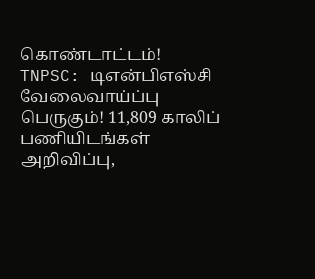கொண்டாட்டம்!
TNPSC: டிஎன்பிஎஸ்சி வேலைவாய்ப்பு பெருகும்! 11,809 காலிப் பணியிடங்கள் அறிவிப்பு,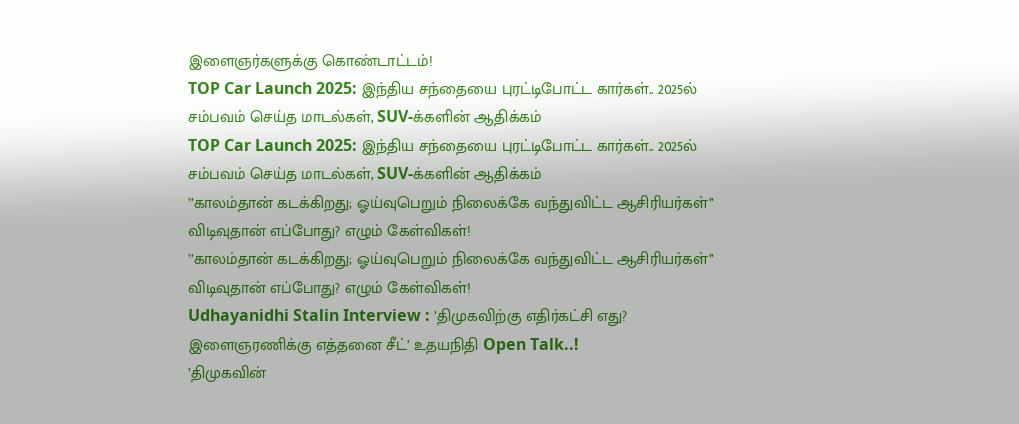இளைஞர்களுக்கு கொண்டாட்டம்!
TOP Car Launch 2025: இந்திய சந்தையை புரட்டிபோட்ட கார்கள்.. 2025ல் சம்பவம் செய்த மாடல்கள், SUV-க்களின் ஆதிக்கம்
TOP Car Launch 2025: இந்திய சந்தையை புரட்டிபோட்ட கார்கள்.. 2025ல் சம்பவம் செய்த மாடல்கள், SUV-க்களின் ஆதிக்கம்
’’காலம்தான் கடக்கிறது; ஓய்வுபெறும் நிலைக்கே வந்துவிட்ட ஆசிரியர்கள்’’ விடிவுதான் எப்போது? எழும் கேள்விகள்!
’’காலம்தான் கடக்கிறது; ஓய்வுபெறும் நிலைக்கே வந்துவிட்ட ஆசிரியர்கள்’’ விடிவுதான் எப்போது? எழும் கேள்விகள்!
Udhayanidhi Stalin Interview : ’திமுகவிற்கு எதிர்கட்சி எது? இளைஞரணிக்கு எத்தனை சீட்’ உதயநிதி Open Talk..!
’திமுகவின்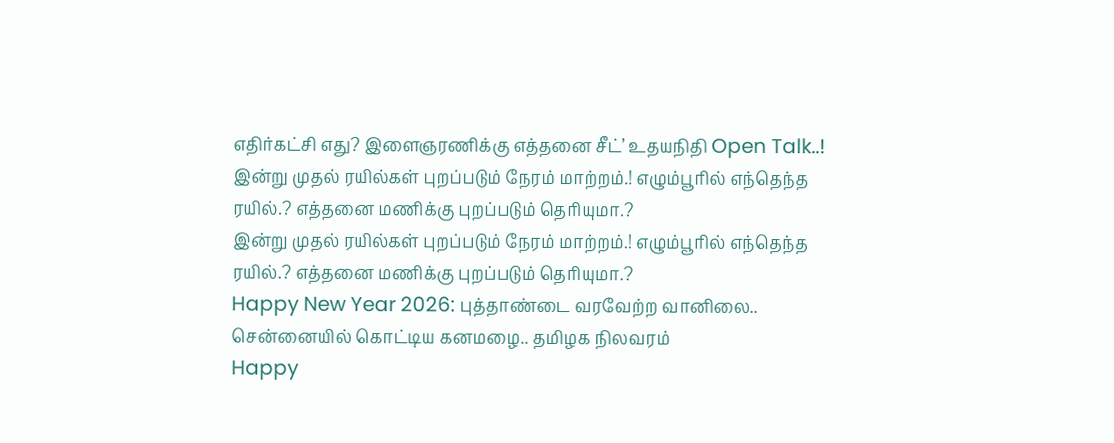எதிர்கட்சி எது? இளைஞரணிக்கு எத்தனை சீட்’ உதயநிதி Open Talk..!
இன்று முதல் ரயில்கள் புறப்படும் நேரம் மாற்றம்.! எழும்பூரில் எந்தெந்த ரயில்.? எத்தனை மணிக்கு புறப்படும் தெரியுமா.?
இன்று முதல் ரயில்கள் புறப்படும் நேரம் மாற்றம்.! எழும்பூரில் எந்தெந்த ரயில்.? எத்தனை மணிக்கு புறப்படும் தெரியுமா.?
Happy New Year 2026: புத்தாண்டை வரவேற்ற வானிலை.. சென்னையில் கொட்டிய கனமழை.. தமிழக நிலவரம்
Happy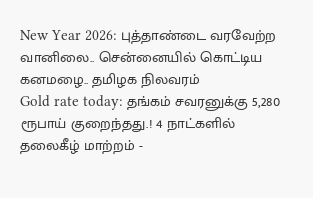New Year 2026: புத்தாண்டை வரவேற்ற வானிலை.. சென்னையில் கொட்டிய கனமழை.. தமிழக நிலவரம்
Gold rate today: தங்கம் சவரனுக்கு 5,280 ரூபாய் குறைந்தது.! 4 நாட்களில் தலைகீழ் மாற்றம் -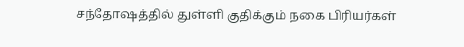சந்தோஷத்தில் துள்ளி குதிக்கும் நகை பிரியர்கள்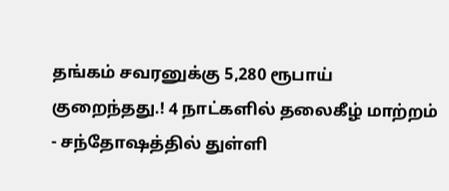தங்கம் சவரனுக்கு 5,280 ரூபாய் குறைந்தது.! 4 நாட்களில் தலைகீழ் மாற்றம் - சந்தோஷத்தில் துள்ளி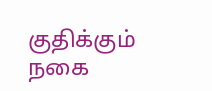குதிக்கும் நகை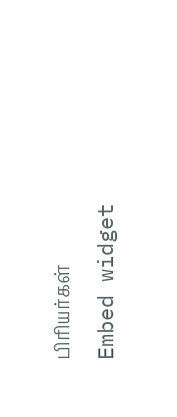பிரியர்கள்
Embed widget